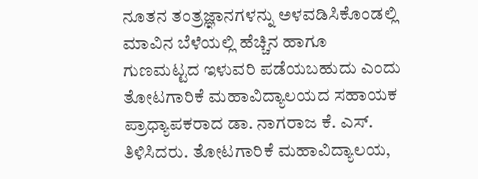ನೂತನ ತಂತ್ರಜ್ಞಾನಗಳನ್ನು ಅಳವಡಿಸಿಕೊಂಡಲ್ಲಿ ಮಾವಿನ ಬೆಳೆಯಲ್ಲಿ ಹೆಚ್ಚಿನ ಹಾಗೂ ಗುಣಮಟ್ಟದ ಇಳುವರಿ ಪಡೆಯಬಹುದು ಎಂದು ತೋಟಗಾರಿಕೆ ಮಹಾವಿದ್ಯಾಲಯದ ಸಹಾಯಕ ಪ್ರಾಧ್ಯಾಪಕರಾದ ಡಾ. ನಾಗರಾಜ ಕೆ. ಎಸ್. ತಿಳಿಸಿದರು. ತೋಟಗಾರಿಕೆ ಮಹಾವಿದ್ಯಾಲಯ,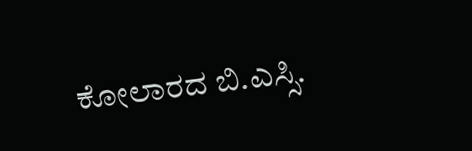ಕೋಲಾರದ ಬಿ.ಎಸ್ಸಿ.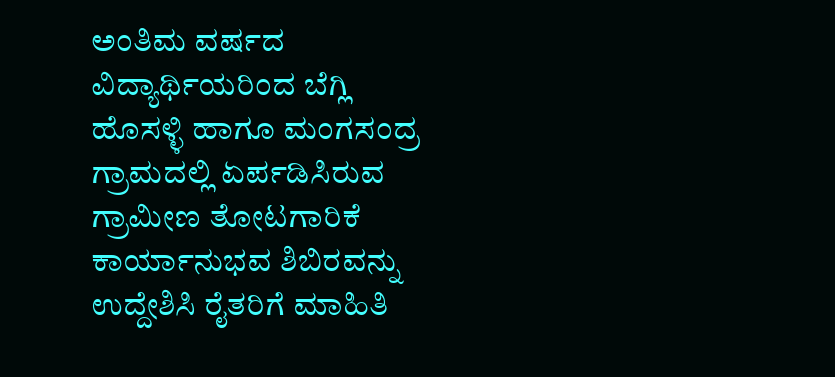ಅಂತಿಮ ವರ್ಷದ ವಿದ್ಯಾರ್ಥಿಯರಿಂದ ಬೆಗ್ಲಿ ಹೊಸಳ್ಳಿ ಹಾಗೂ ಮಂಗಸಂದ್ರ ಗ್ರಾಮದಲ್ಲಿ ಏರ್ಪಡಿಸಿರುವ ಗ್ರಾಮೀಣ ತೋಟಗಾರಿಕೆ ಕಾರ್ಯಾನುಭವ ಶಿಬಿರವನ್ನು ಉದ್ದೇಶಿಸಿ ರೈತರಿಗೆ ಮಾಹಿತಿ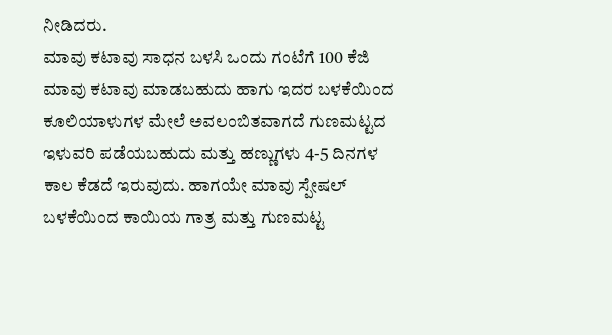ನೀಡಿದರು.
ಮಾವು ಕಟಾವು ಸಾಧನ ಬಳಸಿ ಒಂದು ಗಂಟೆಗೆ 100 ಕೆಜಿ ಮಾವು ಕಟಾವು ಮಾಡಬಹುದು ಹಾಗು ಇದರ ಬಳಕೆಯಿಂದ ಕೂಲಿಯಾಳುಗಳ ಮೇಲೆ ಅವಲಂಬಿತವಾಗದೆ ಗುಣಮಟ್ಟದ ಇಳುವರಿ ಪಡೆಯಬಹುದು ಮತ್ತು ಹಣ್ಣುಗಳು 4-5 ದಿನಗಳ ಕಾಲ ಕೆಡದೆ ಇರುವುದು. ಹಾಗಯೇ ಮಾವು ಸ್ಪೇಷಲ್ ಬಳಕೆಯಿಂದ ಕಾಯಿಯ ಗಾತ್ರ ಮತ್ತು ಗುಣಮಟ್ಟ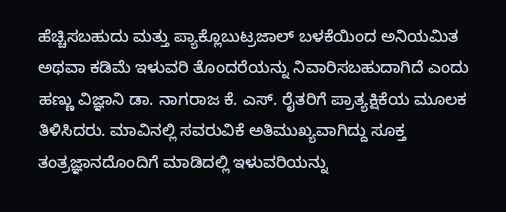ಹೆಚ್ಚಿಸಬಹುದು ಮತ್ತು ಪ್ಯಾಕ್ಲೊಬುಟ್ರಜಾಲ್ ಬಳಕೆಯಿಂದ ಅನಿಯಮಿತ ಅಥವಾ ಕಡಿಮೆ ಇಳುವರಿ ತೊಂದರೆಯನ್ನು ನಿವಾರಿಸಬಹುದಾಗಿದೆ ಎಂದು ಹಣ್ಣು ವಿಜ್ಞಾನಿ ಡಾ. ನಾಗರಾಜ ಕೆ. ಎಸ್. ರೈತರಿಗೆ ಪ್ರಾತ್ಯಕ್ಷಿಕೆಯ ಮೂಲಕ ತಿಳಿಸಿದರು. ಮಾವಿನಲ್ಲಿ ಸವರುವಿಕೆ ಅತಿಮುಖ್ಯವಾಗಿದ್ದು ಸೂಕ್ತ ತಂತ್ರಜ್ಞಾನದೊಂದಿಗೆ ಮಾಡಿದಲ್ಲಿ ಇಳುವರಿಯನ್ನು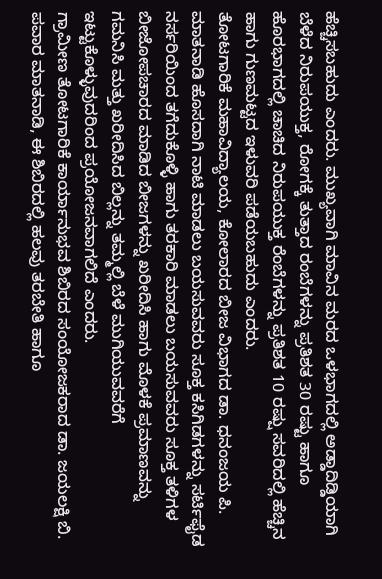ಹೆಚ್ಚಿಸಬಹುದು ಎಂದರು. ಮುಖ್ಯವಾಗಿ ಮಾವಿನ ಮರದ ಒಳಭಾಗದಲ್ಲಿ ಅಡ್ಡಾದಿಡ್ಡಿಯಾಗಿ ಬೆಳೆದ ನಿರುಪಯುಕ್ತ, ರೋಗಕ್ಕೆ ತುತ್ತಾದ ರಂಬೆಗಳನ್ನು ಪ್ರತಿಶತ 30 ರಷ್ಟು ಹಾಗೂ ಹೊರಭಾಗದಲ್ಲಿ ಚಾಚಿದ ನಿರುಪಯುಕ್ತ ರೆಂಬೆಗಳನ್ನು ಪ್ರತಿಶತ 10 ರಷ್ಷು ಸವರಿದಲ್ಲಿ ಹೆಚ್ಚಿನ ಹಾಗು ಗುಣಮಟ್ಟದ ಇಳುವರಿ ಪಡೆಯಬಹುದು ಎಂದರು.
ತೋಟಗಾರಿಕೆ ಮಹಾವಿದ್ಯಾಲಯ, ಕೋಲಾರದ ಬೀಜ ವಿಭಾಗದ ಡಾ. ಧನಂಜಯ ಪಿ. ಮಾತನಾಡಿ ಹೊಸದಾಗಿ ನಾಟಿ ಮಾಡಲು ಬಯಸುವವರು ಸೂಕ್ತ ಕಸಿಗಿಡಗಳನ್ನು ಸರ್ಟಿಫೈಡ ನರ್ಸರಿಯಿಂದ ತಗೆದುಕೊಳ್ಳಿ ಹಾಗು ತರಕಾರಿ ಮಾಡಲು ಬಯಸುವವರು ಸೂಕ್ತ ತಳಿಗಳ ಬೀಜೋಪಚಾರದ ಮಾಡಿದ ಬೀಜಗಳನ್ನು ಖರೀದಿಸಿ ಹಾಗು ಮೊಳಕೆ ಪ್ರಮಾಣವನ್ನು ಗಮನಿಸಿ ಮತ್ತು ಖರೀದಿಸಿದ ಬಿಲ್ಲನ್ನು ತಮ್ಮಲ್ಲಿ ಬೆಳೆ ಮುಗಿಯುವವರೆಗೆ ಇಟ್ಟುಕೊಳ್ಳುವುದರಿಂದ ಪ್ರಯೋಜನವಾಗಲಿದೆ ಎಂದರು.
ಗ್ರಾಮೀಣ ತೋಟಗಾರಿಕೆ ಕಾರ್ಯಾನುಭವ ಶಿಬಿರದ ಸಂಯೋಜಕರಾದ ಡಾ. ಜಯಲಕ್ಷಿ ಬಿ. ಪವಾರ ಮಾತನಾಡಿ, ಈ ಶಿಬಿರದಲ್ಲಿ ಹಲವು ತರಬೇತಿ ಹಾಗೂ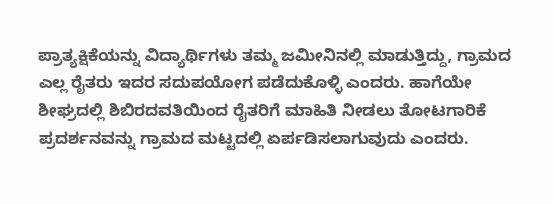ಪ್ರಾತ್ಯಕ್ಷಿಕೆಯನ್ನು ವಿದ್ಯಾರ್ಥಿಗಳು ತಮ್ಮ ಜಮೀನಿನಲ್ಲಿ ಮಾಡುತ್ತಿದ್ದು, ಗ್ರಾಮದ ಎಲ್ಲ ರೈತರು ಇದರ ಸದುಪಯೋಗ ಪಡೆದುಕೊಳ್ಳಿ ಎಂದರು. ಹಾಗೆಯೇ ಶೀಘ್ರದಲ್ಲಿ ಶಿಬಿರದವತಿಯಿಂದ ರೈತರಿಗೆ ಮಾಹಿತಿ ನೀಡಲು ತೋಟಗಾರಿಕೆ ಪ್ರದರ್ಶನವನ್ನು ಗ್ರಾಮದ ಮಟ್ಟದಲ್ಲಿ ಏರ್ಪಡಿಸಲಾಗುವುದು ಎಂದರು.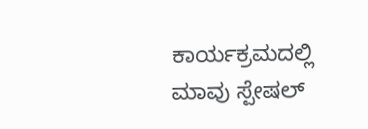ಕಾರ್ಯಕ್ರಮದಲ್ಲಿ ಮಾವು ಸ್ಪೇಷಲ್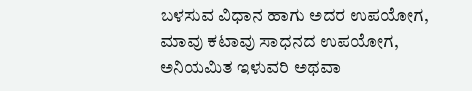ಬಳಸುವ ವಿಧಾನ ಹಾಗು ಅದರ ಉಪಯೋಗ, ಮಾವು ಕಟಾವು ಸಾಧನದ ಉಪಯೋಗ, ಅನಿಯಮಿತ ಇಳುವರಿ ಅಥವಾ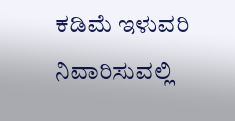ಕಡಿಮೆ ಇಳುವರಿ ನಿವಾರಿಸುವಲ್ಲಿ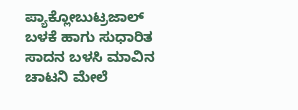ಪ್ಯಾಕ್ಲೋಬುಟ್ರಜಾಲ್ ಬಳಕೆ ಹಾಗು ಸುಧಾರಿತ ಸಾದನ ಬಳಸಿ ಮಾವಿನ ಚಾಟನಿ ಮೇಲೆ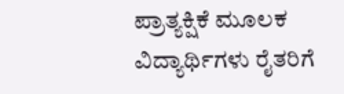ಪ್ರಾತ್ಯಕ್ಷಿಕೆ ಮೂಲಕ ವಿದ್ಯಾರ್ಥಿಗಳು ರೈತರಿಗೆ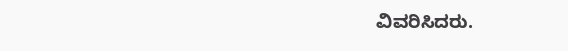ವಿವರಿಸಿದರು.